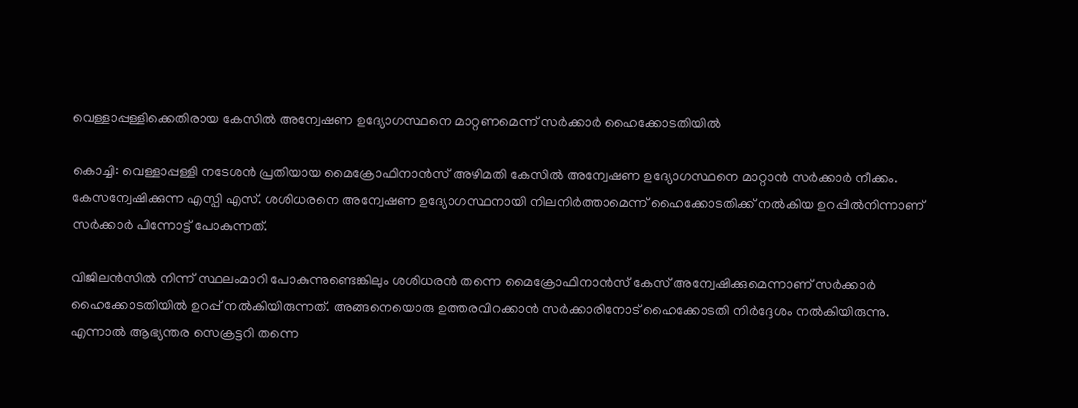വെള്ളാപ്പള്ളിക്കെതിരായ കേസില്‍ അന്വേഷണ ഉദ്യോഗസ്ഥനെ മാറ്റണമെന്ന് സര്‍ക്കാര്‍ ഹൈക്കോടതിയില്‍

കൊച്ചി: വെള്ളാപ്പള്ളി നടേശന്‍ പ്രതിയായ മൈക്രോഫിനാന്‍സ് അഴിമതി കേസില്‍ അന്വേഷണ ഉദ്യോഗസ്ഥനെ മാറ്റാന്‍ സര്‍ക്കാര്‍ നീക്കം. കേസന്വേഷിക്കുന്ന എസ്പി എസ്. ശശിധരനെ അന്വേഷണ ഉദ്യോഗസ്ഥനായി നിലനിര്‍ത്താമെന്ന് ഹൈക്കോടതിക്ക് നല്‍കിയ ഉറപ്പില്‍നിന്നാണ് സര്‍ക്കാര്‍ പിന്നോട്ട് പോകുന്നത്.

വിജിലന്‍സില്‍ നിന്ന് സ്ഥലംമാറി പോകുന്നുണ്ടെങ്കിലും ശശിധരന്‍ തന്നെ മൈക്രോഫിനാന്‍സ് കേസ് അന്വേഷിക്കുമെന്നാണ് സര്‍ക്കാര്‍ ഹൈക്കോടതിയില്‍ ഉറപ്പ് നല്‍കിയിരുന്നത്. അങ്ങനെയൊരു ഉത്തരവിറക്കാന്‍ സര്‍ക്കാരിനോട് ഹൈക്കോടതി നിര്‍ദ്ദേശം നല്‍കിയിരുന്നു. എന്നാല്‍ ആഭ്യന്തര സെക്രട്ടറി തന്നെ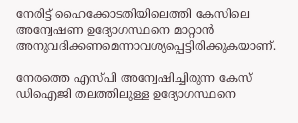നേരിട്ട് ഹൈക്കോടതിയിലെത്തി കേസിലെ അന്വേഷണ ഉദ്യോഗസ്ഥനെ മാറ്റാന്‍ അനുവദിക്കണമെന്നാവശ്യപ്പെട്ടിരിക്കുകയാണ്.

നേരത്തെ എസ്പി അന്വേഷിച്ചിരുന്ന കേസ് ഡിഐജി തലത്തിലുള്ള ഉദ്യോഗസ്ഥനെ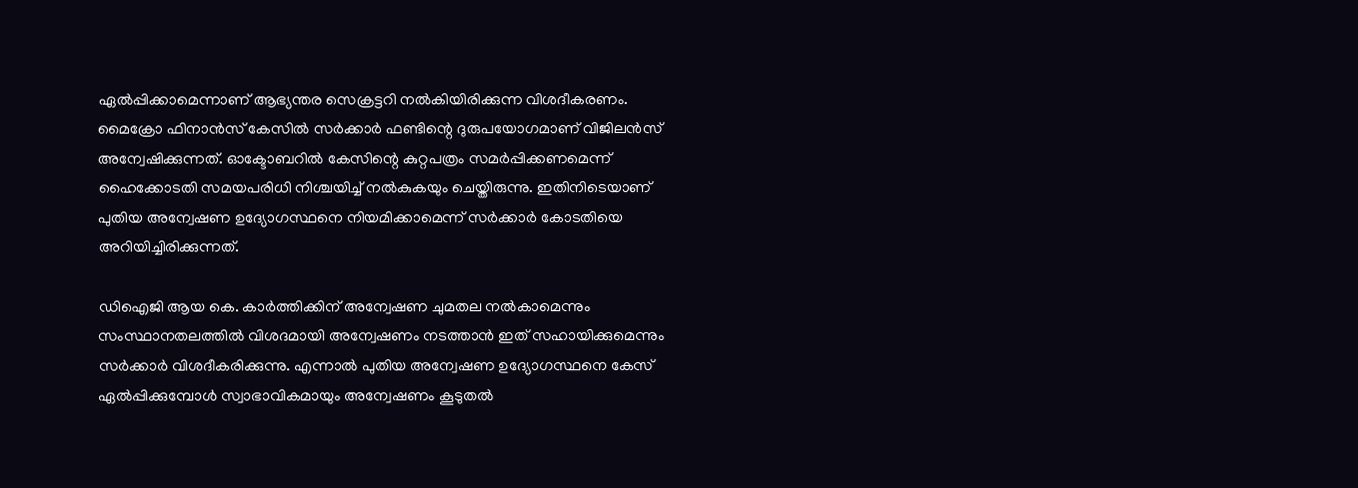ഏല്‍പ്പിക്കാമെന്നാണ് ആഭ്യന്തര സെക്രട്ടറി നല്‍കിയിരിക്കുന്ന വിശദീകരണം. മൈക്രോ ഫിനാന്‍സ് കേസില്‍ സര്‍ക്കാര്‍ ഫണ്ടിന്റെ ദുരുപയോഗമാണ് വിജിലന്‍സ് അന്വേഷിക്കുന്നത്. ഓക്ടോബറില്‍ കേസിന്റെ കുറ്റപത്രം സമര്‍പ്പിക്കണമെന്ന് ഹൈക്കോടതി സമയപരിധി നിശ്ചയിച്ച് നല്‍കുകയും ചെയ്തിരുന്നു. ഇതിനിടെയാണ് പുതിയ അന്വേഷണ ഉദ്യോഗസ്ഥനെ നിയമിക്കാമെന്ന് സര്‍ക്കാര്‍ കോടതിയെ അറിയിച്ചിരിക്കുന്നത്.

ഡിഐജി ആയ കെ. കാര്‍ത്തിക്കിന്‌ അന്വേഷണ ചുമതല നല്‍കാമെന്നും സംസ്ഥാനതലത്തില്‍ വിശദമായി അന്വേഷണം നടത്താന്‍ ഇത് സഹായിക്കുമെന്നും സര്‍ക്കാര്‍ വിശദീകരിക്കുന്നു. എന്നാല്‍ പുതിയ അന്വേഷണ ഉദ്യോഗസ്ഥനെ കേസ് ഏല്‍പ്പിക്കുമ്പോള്‍ സ്വാഭാവികമായും അന്വേഷണം കൂടുതല്‍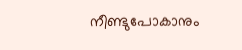നീണ്ടുപോകാനും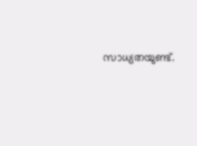സാധ്യതയുണ്ട്‌.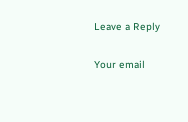Leave a Reply

Your email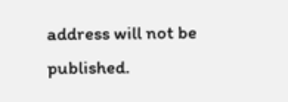address will not be published.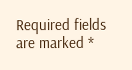Required fields are marked *